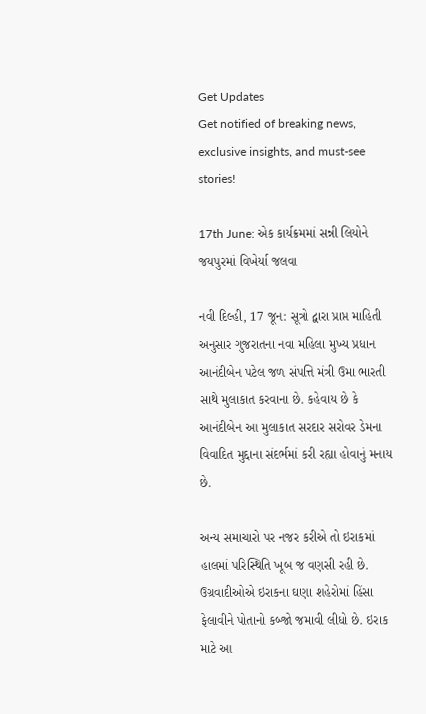Get Updates
Get notified of breaking news, exclusive insights, and must-see stories!

17th June: એક કાર્યક્રમમાં સન્ની લિયોને જયપુરમાં વિખેર્યા જલવા

નવી દિલ્હી, 17 જૂન: સૂત્રો દ્વારા પ્રાપ્ત માહિતી અનુસાર ગુજરાતના નવા મહિલા મુખ્ય પ્રધાન આનંદીબેન પટેલ જળ સંપત્તિ મંત્રી ઉમા ભારતી સાથે મુલાકાત કરવાના છે. કહેવાય છે કે આનંદીબેન આ મુલાકાત સરદાર સરોવર ડેમના વિવાદિત મુદ્દાના સંદર્ભમાં કરી રહ્યા હોવાનું મનાય છે.

અન્ય સમાચારો પર નજર કરીએ તો ઇરાકમાં હાલમાં પરિસ્થિતિ ખૂબ જ વણસી રહી છે. ઉગ્રવાદીઓએ ઇરાકના ઘણા શહેરોમાં હિંસા ફેલાવીને પોતાનો કબ્જો જમાવી લીધો છે. ઇરાક માટે આ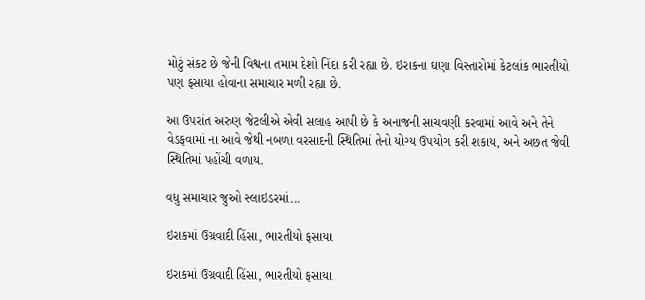મોટું સંકટ છે જેની વિશ્વના તમામ દેશો નિંદા કરી રહ્યા છે. ઇરાકના ઘણા વિસ્તારોમાં કેટલાંક ભારતીયો પણ ફસાયા હોવાના સમાચાર મળી રહ્યા છે.

આ ઉપરાંત અરુણ જેટલીએ એવી સલાહ આપી છે કે અનાજની સાચવણી કરવામાં આવે અને તેને વેડફવામાં ના આવે જેથી નબળા વરસાદની સ્થિતિમાં તેનો યોગ્ય ઉપયોગ કરી શકાય, અને અછત જેવી સ્થિતિમાં પહોંચી વળાય.

વધુ સમાચાર જુઓ સ્લાઇડરમાં...

ઇરાકમાં ઉગ્રવાદી હિંસા, ભારતીયો ફસાયા

ઇરાકમાં ઉગ્રવાદી હિંસા, ભારતીયો ફસાયા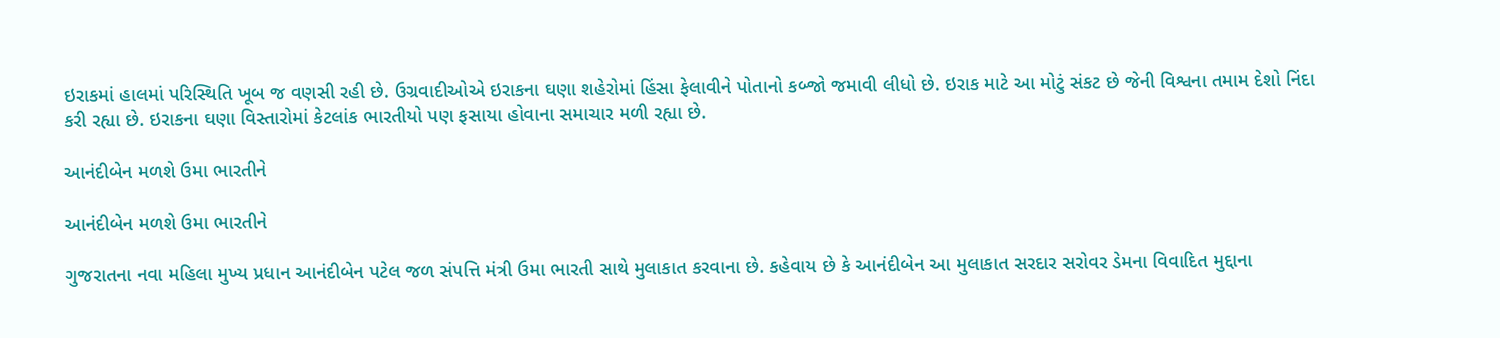ઇરાકમાં હાલમાં પરિસ્થિતિ ખૂબ જ વણસી રહી છે. ઉગ્રવાદીઓએ ઇરાકના ઘણા શહેરોમાં હિંસા ફેલાવીને પોતાનો કબ્જો જમાવી લીધો છે. ઇરાક માટે આ મોટું સંકટ છે જેની વિશ્વના તમામ દેશો નિંદા કરી રહ્યા છે. ઇરાકના ઘણા વિસ્તારોમાં કેટલાંક ભારતીયો પણ ફસાયા હોવાના સમાચાર મળી રહ્યા છે.

આનંદીબેન મળશે ઉમા ભારતીને

આનંદીબેન મળશે ઉમા ભારતીને

ગુજરાતના નવા મહિલા મુખ્ય પ્રધાન આનંદીબેન પટેલ જળ સંપત્તિ મંત્રી ઉમા ભારતી સાથે મુલાકાત કરવાના છે. કહેવાય છે કે આનંદીબેન આ મુલાકાત સરદાર સરોવર ડેમના વિવાદિત મુદ્દાના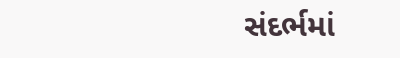સંદર્ભમાં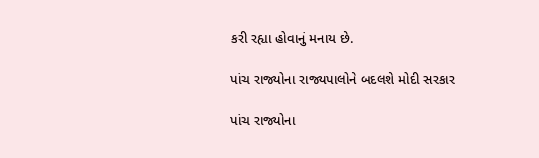કરી રહ્યા હોવાનું મનાય છે.

પાંચ રાજ્યોના રાજ્યપાલોને બદલશે મોદી સરકાર

પાંચ રાજ્યોના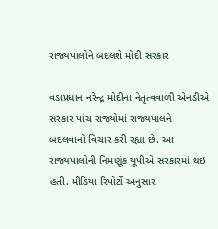રાજ્યપાલોને બદલશે મોદી સરકાર

વડાપ્રધાન નરેન્દ્ર મોદીના નેતૃત્વવાળી એનડીએ સરકાર પાંચ રાજ્યોમાં રાજ્યપાલને બદલવાનો વિચાર કરી રહ્યા છે. આ રાજ્યપાલોની નિમણૂંક યૂપીએ સરકારમાં થઇ હતી. મીડિયા રિપોર્ટો અનુસાર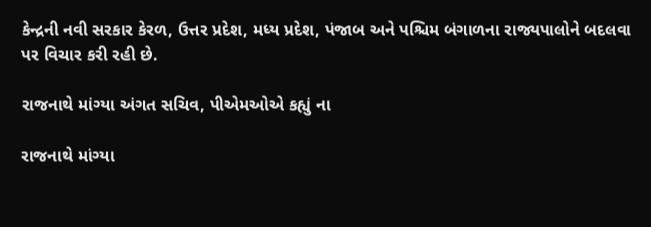કેન્દ્રની નવી સરકાર કેરળ, ઉત્તર પ્રદેશ, મધ્ય પ્રદેશ, પંજાબ અને પશ્ચિમ બંગાળના રાજ્યપાલોને બદલવા પર વિચાર કરી રહી છે.

રાજનાથે માંગ્યા અંગત સચિવ, પીએમઓએ કહ્યું ના

રાજનાથે માંગ્યા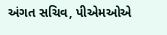અંગત સચિવ, પીએમઓએ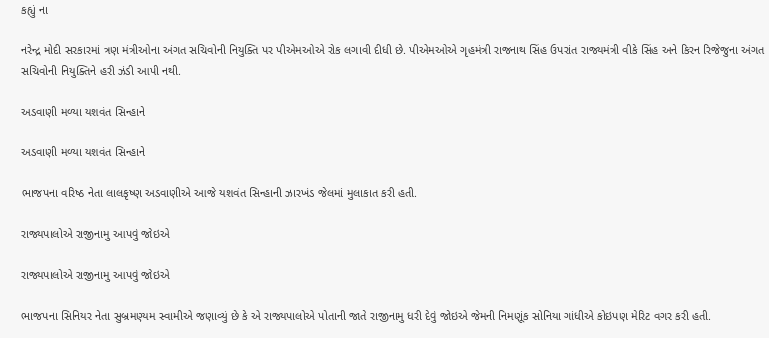કહ્યું ના

નરેન્દ્ર મોદી સરકારમાં ત્રણ મંત્રીઓના અંગત સચિવોની નિયુક્તિ પર પીએમઓએ રોક લગાવી દીધી છે. પીએમઓએ ગૃહમંત્રી રાજનાથ સિંહ ઉપરાંત રાજ્યમંત્રી વીકે સિંહ અને કિરન રિજેજુના અંગત સચિવોની નિયુક્તિને હરી ઝંડી આપી નથી.

અડવાણી મળ્યા યશવંત સિન્હાને

અડવાણી મળ્યા યશવંત સિન્હાને

ભાજપના વરિષ્ઠ નેતા લાલકૃષ્ણ અડવાણીએ આજે યશવંત સિન્હાની ઝારખંડ જેલમાં મુલાકાત કરી હતી.

રાજ્યપાલોએ રાજીનામુ આપવું જોઇએ

રાજ્યપાલોએ રાજીનામુ આપવું જોઇએ

ભાજપના સિનિયર નેતા સુબ્રમણ્યમ સ્વામીએ જણાવ્યું છે કે એ રાજ્યપાલોએ પોતાની જાતે રાજીનામુ ધરી દેવું જોઇએ જેમની નિમણૂંક સોનિયા ગાંધીએ કોઇપણ મેરિટ વગર કરી હતી.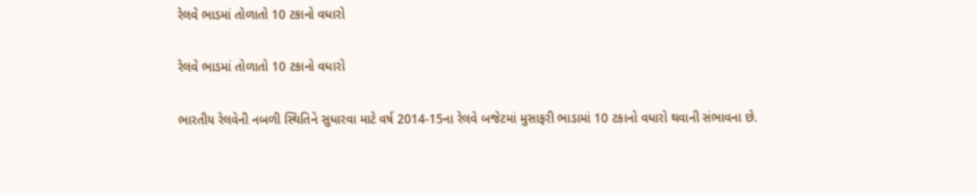રેલવે ભાડમાં તોળાતો 10 ટકાનો વધારો

રેલવે ભાડમાં તોળાતો 10 ટકાનો વધારો

ભારતીય રેલવેની નબળી સ્થિતિને સુધારવા માટે વર્ષ 2014-15ના રેલવે બજેટમાં મુસાફરી ભાડામાં 10 ટકાનો વધારો થવાની સંભાવના છે.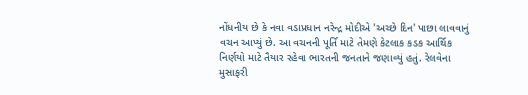નોંધનીય છે કે નવા વડાપ્રધાન નરેન્દ્ર મોદીએ 'અચ્છે દિન' પાછા લાવવાનું વચન આપ્યું છે. આ વચનની પૂર્તિ માટે તેમણે કેટલાક કડક આર્થિક નિર્ણયો માટે તૈયાર રહેવા ભારતની જનતાને જણાવ્યું હતું. રેલવેના મુસાફરી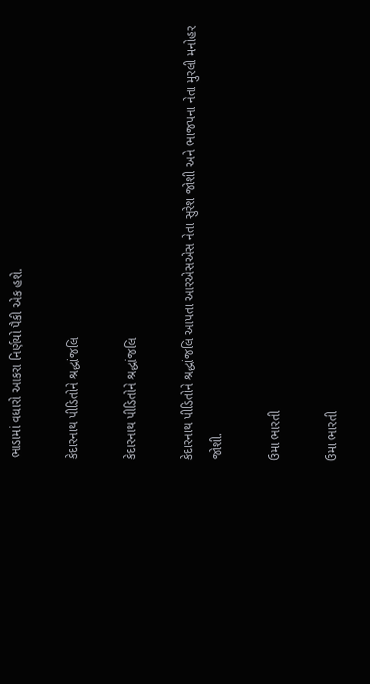ભાડામાં વધારો આકરા નિર્ણયો પૈકી એક હશે.

કેદારનાથ પીડિતોને શ્રદ્ધાંજલિ

કેદારનાથ પીડિતોને શ્રદ્ધાંજલિ

કેદારનાથ પીડિતોને શ્રદ્ધાંજલિ આપતા આરએસએસ નેતા સુરેશ જોશી અને ભાજપના નેતા મુરલી મનોહર જોશી.

ઉમા ભારતી

ઉમા ભારતી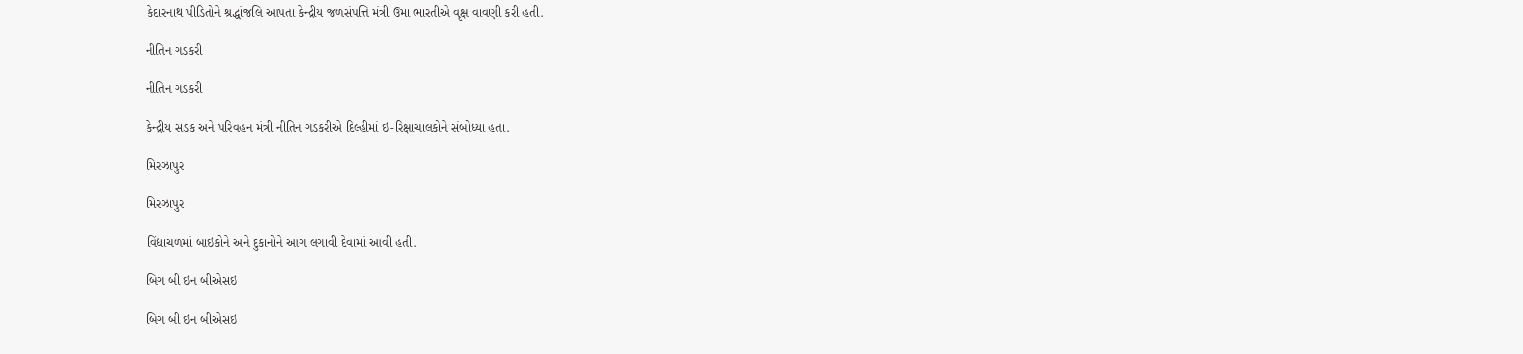કેદારનાથ પીડિતોને શ્રદ્ધાંજલિ આપતા કેન્દ્રીય જળસંપત્તિ મંત્રી ઉમા ભારતીએ વૃક્ષ વાવણી કરી હતી.

નીતિન ગડકરી

નીતિન ગડકરી

કેન્દ્રીય સડક અને પરિવહન મંત્રી નીતિન ગડકરીએ દિલ્હીમાં ઇ-રિક્ષાચાલકોને સંબોધ્યા હતા.

મિરઝાપુર

મિરઝાપુર

વિંદ્યાચળમાં બાઇકોને અને દુકાનોને આગ લગાવી દેવામાં આવી હતી.

બિગ બી ઇન બીએસઇ

બિગ બી ઇન બીએસઇ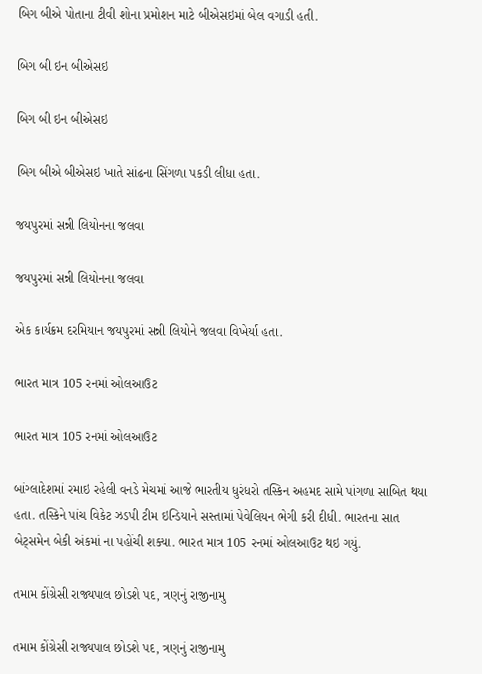બિગ બીએ પોતાના ટીવી શોના પ્રમોશન માટે બીએસઇમાં બેલ વગાડી હતી.

બિગ બી ઇન બીએસઇ

બિગ બી ઇન બીએસઇ

બિગ બીએ બીએસઇ ખાતે સાંઢના સિંગળા પકડી લીધા હતા.

જયપુરમાં સન્ની લિયોનના જલવા

જયપુરમાં સન્ની લિયોનના જલવા

એક કાર્યક્રમ દરમિયાન જયપુરમાં સન્ની લિયોને જલવા વિખેર્યા હતા.

ભારત માત્ર 105 રનમાં ઓલઆઉટ

ભારત માત્ર 105 રનમાં ઓલઆઉટ

બાંગ્લાદેશમાં રમાઇ રહેલી વનડે મેચમાં આજે ભારતીય ધુરંધરો તસ્કિન અહમદ સામે પાંગળા સાબિત થયા હતા. તસ્કિને પાંચ વિકેટ ઝડપી ટીમ ઇન્ડિયાને સસ્તામાં પેવેલિયન ભેગી કરી દીધી. ભારતના સાત બેટ્સમેન બેકી અંકમાં ના પહોંચી શક્યા. ભારત માત્ર 105 રનમાં ઓલઆઉટ થઇ ગયું.

તમામ કોંગ્રેસી રાજ્યપાલ છોડશે પદ, ત્રણનું રાજીનામુ

તમામ કોંગ્રેસી રાજ્યપાલ છોડશે પદ, ત્રણનું રાજીનામુ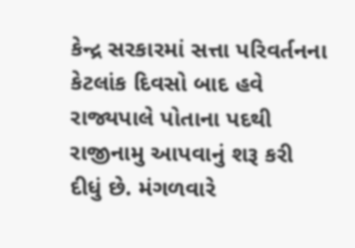કેન્દ્ર સરકારમાં સત્તા પરિવર્તનના કેટલાંક દિવસો બાદ હવે રાજ્યપાલે પોતાના પદથી રાજીનામુ આપવાનું શરૂ કરી દીધું છે. મંગળવારે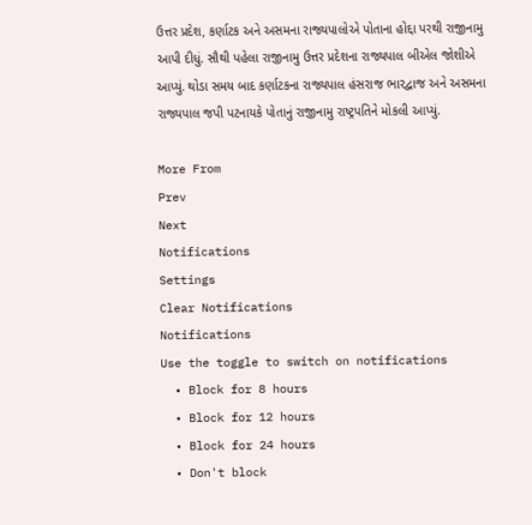ઉત્તર પ્રદેશ, કર્ણાટક અને અસમના રાજ્યપાલોએ પોતાના હોદ્દા પરથી રાજીનામુ આપી દીધું. સૌથી પહેલા રાજીનામુ ઉત્તર પ્રદેશના રાજ્યપાલ બીએલ જોશીએ આપ્યું. થોડા સમય બાદ કર્ણાટકના રાજ્યપાલ હંસરાજ ભારદ્વાજ અને અસમના રાજ્યપાલ જપી પટનાયકે પોતાનું રાજીનામુ રાષ્ટ્રપતિને મોકલી આપ્યું.

More From
Prev
Next
Notifications
Settings
Clear Notifications
Notifications
Use the toggle to switch on notifications
  • Block for 8 hours
  • Block for 12 hours
  • Block for 24 hours
  • Don't block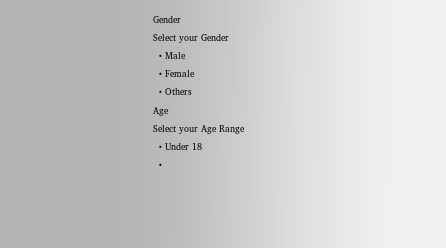Gender
Select your Gender
  • Male
  • Female
  • Others
Age
Select your Age Range
  • Under 18
  •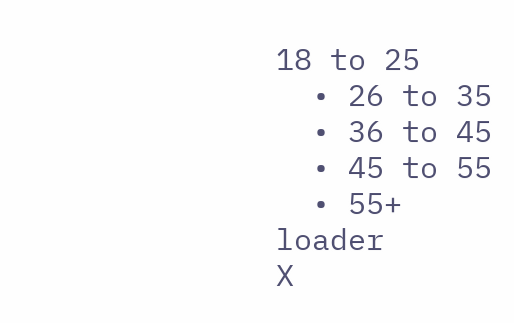18 to 25
  • 26 to 35
  • 36 to 45
  • 45 to 55
  • 55+
loader
X